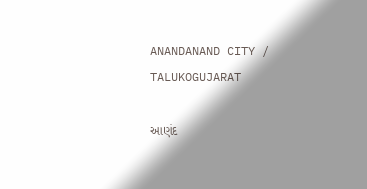ANANDANAND CITY / TALUKOGUJARAT

આણંદ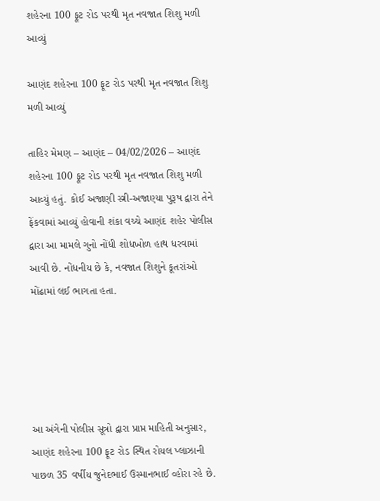શહેરના 100 ફૂટ રોડ પરથી મૃત નવજાત શિશુ મળી આવ્યું

આણંદ શહેરના 100 ફૂટ રોડ પરથી મૃત નવજાત શિશુ મળી આવ્યું

તાહિર મેમણ – આણંદ – 04/02/2026 – આણંદ શહેરના 100 ફૂટ રોડ પરથી મૃત નવજાત શિશુ મળી આવ્યું હતું. કોઈ અજાણી સ્ત્રી-અજાણ્યા પુરૂષ દ્વારા તેને ફેંકવામાં આવ્યું હોવાની શંકા વચ્ચે આણંદ શહેર પોલીસ દ્વારા આ મામલે ગુનો નોંધી શોધખોળ હાથ ધરવામાં આવી છે. નોંધનીય છે કે, નવજાત શિશુને કૂતરાંઓ મોંઢામાં લઈ ભાગતા હતા.





આ અંગેની પોલીસ સૂત્રો દ્વારા પ્રાપ્ત માહિતી અનુસાર, આણંદ શહેરના 100 ફૂટ રોડ સ્થિત રોયલ પ્લાઝાની પાછળ 35 વર્ષીય જુનેદભાઈ ઉસ્માનભાઈ વ્હોરા રહે છે.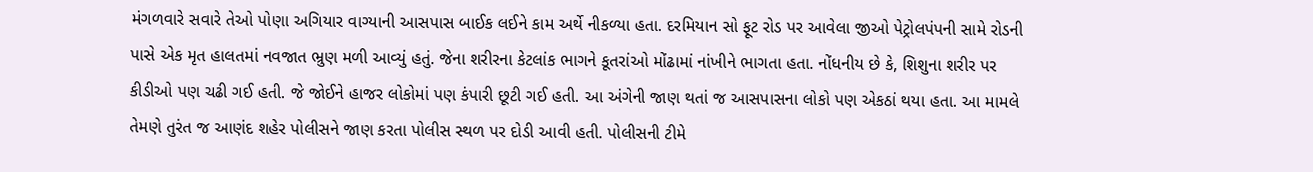મંગળવારે સવારે તેઓ પોણા અગિયાર વાગ્યાની આસપાસ બાઈક લઈને કામ અર્થે નીકળ્યા હતા. દરમિયાન સો ફૂટ રોડ પર આવેલા જીઓ પેટ્રોલપંપની સામે રોડની પાસે એક મૃત હાલતમાં નવજાત ભ્રુણ મળી આવ્યું હતું. જેના શરીરના કેટલાંક ભાગને કૂતરાંઓ મોંઢામાં નાંખીને ભાગતા હતા. નોંધનીય છે કે, શિશુના શરીર પર કીડીઓ પણ ચઢી ગઈ હતી. જે જોઈને હાજર લોકોમાં પણ કંપારી છૂટી ગઈ હતી. આ અંગેની જાણ થતાં જ આસપાસના લોકો પણ એકઠાં થયા હતા. આ મામલે તેમણે તુરંત જ આણંદ શહેર પોલીસને જાણ કરતા પોલીસ સ્થળ પર દોડી આવી હતી. પોલીસની ટીમે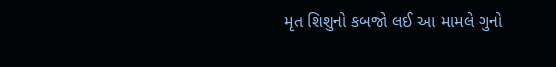મૃત શિશુનો કબજો લઈ આ મામલે ગુનો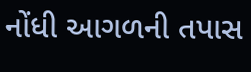નોંધી આગળની તપાસ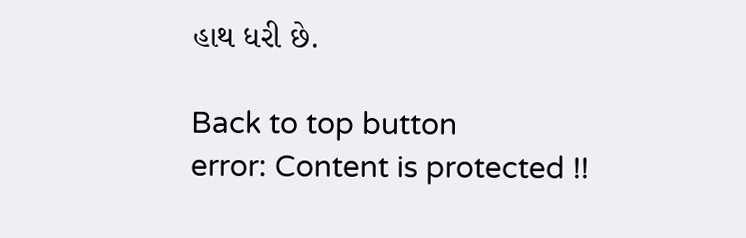હાથ ધરી છે.

Back to top button
error: Content is protected !!